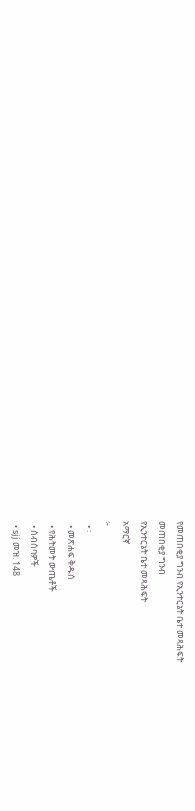የመጠበቂያ ግንብ የኢንተርኔት ቤተ መጻሕፍት
መጠበቂያ ግንብ
የኢንተርኔት ቤተ መጻሕፍት
አማርኛ
፦
  • ፡
  • መጽሐፍ ቅዱስ
  • የሕትመት ውጤቶች
  • ስብሰባዎች
  • sjj መዝ. 148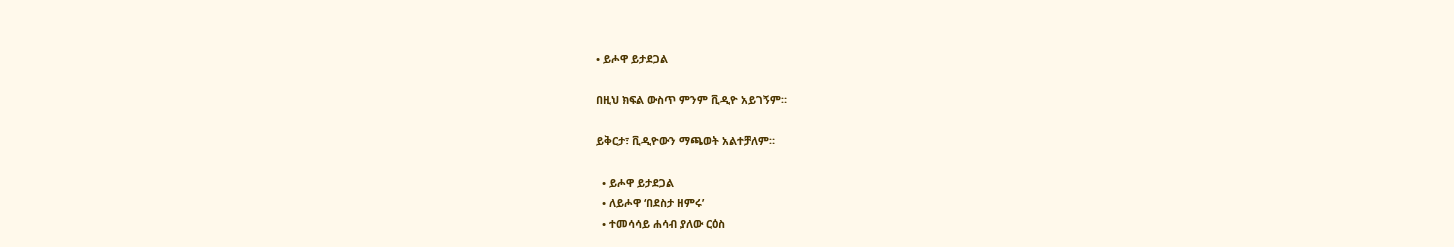• ይሖዋ ይታደጋል

በዚህ ክፍል ውስጥ ምንም ቪዲዮ አይገኝም።

ይቅርታ፣ ቪዲዮውን ማጫወት አልተቻለም።

  • ይሖዋ ይታደጋል
  • ለይሖዋ ‘በደስታ ዘምሩ’
  • ተመሳሳይ ሐሳብ ያለው ርዕስ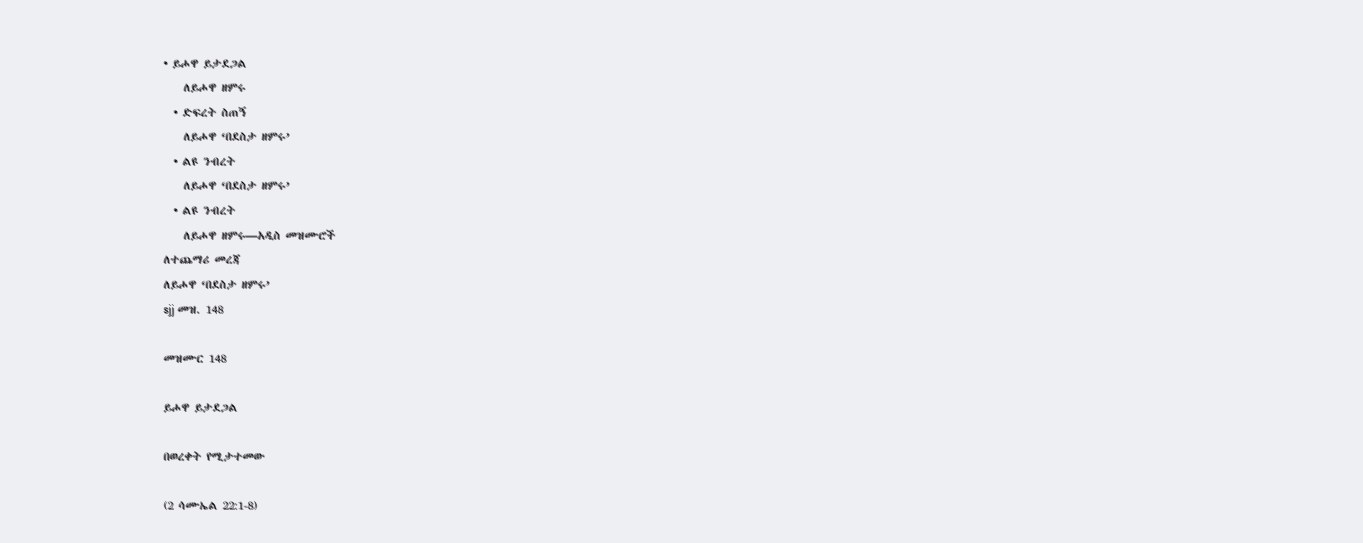• ይሖዋ ይታደጋል
    ለይሖዋ ዘምሩ
  • ድፍረት ስጠኝ
    ለይሖዋ ‘በደስታ ዘምሩ’
  • ልዩ ንብረት
    ለይሖዋ ‘በደስታ ዘምሩ’
  • ልዩ ንብረት
    ለይሖዋ ዘምሩ—አዲስ መዝሙሮች
ለተጨማሪ መረጃ
ለይሖዋ ‘በደስታ ዘምሩ’
sjj መዝ. 148

መዝሙር 148

ይሖዋ ይታደጋል

በወረቀት የሚታተመው

(2 ሳሙኤል 22:1-8)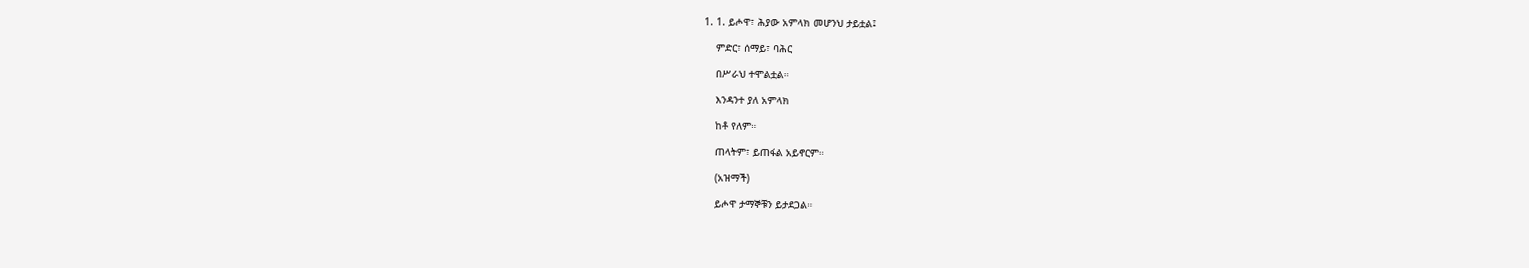1. 1. ይሖዋ፣ ሕያው አምላክ መሆንህ ታይቷል፤

    ምድር፣ ሰማይ፣ ባሕር

    በሥራህ ተሞልቷል።

    እንዳንተ ያለ አምላክ

    ከቶ የለም።

    ጠላትም፣ ይጠፋል አይኖርም።

    (አዝማች)

    ይሖዋ ታማኞቹን ይታደጋል።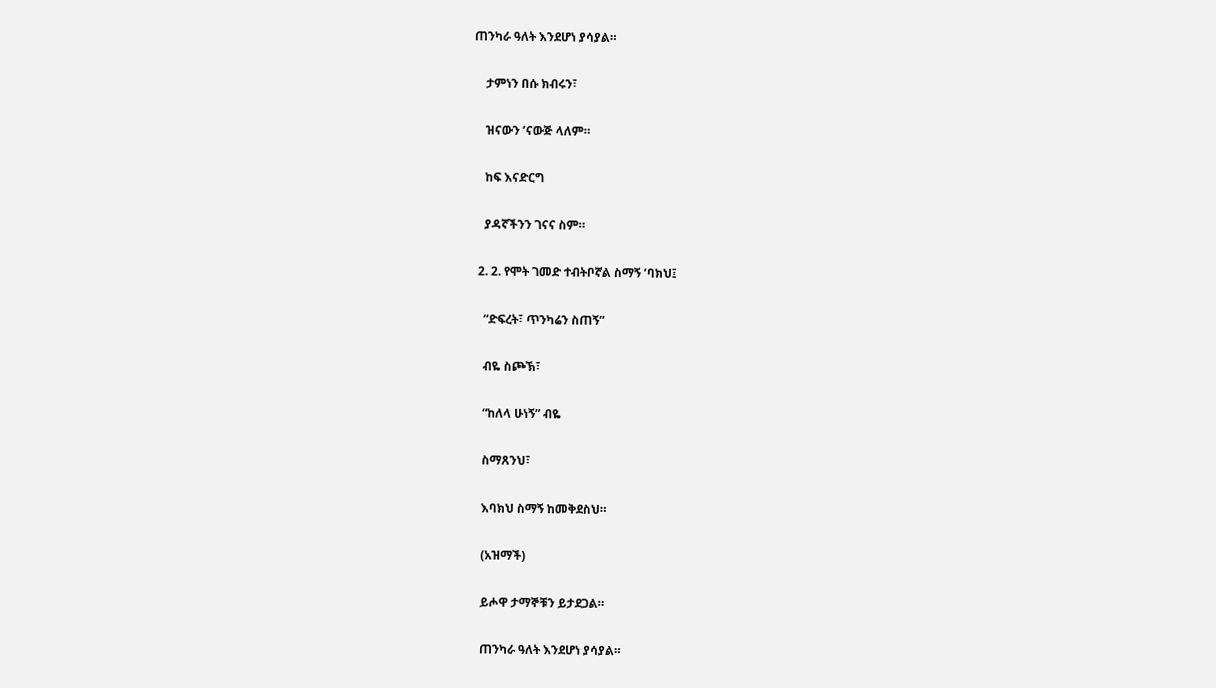ጠንካራ ዓለት እንደሆነ ያሳያል።

    ታምነን በሱ ክብሩን፣

    ዝናውን ’ናውጅ ላለም።

    ከፍ እናድርግ

    ያዳኛችንን ገናና ስም።

  2. 2. የሞት ገመድ ተብትቦኛል ስማኝ ’ባክህ፤

    “ድፍረት፣ ጥንካሬን ስጠኝ”

    ብዬ ስጮኽ፣

    “ከለላ ሁነኝ” ብዬ

    ስማጸንህ፣

    እባክህ ስማኝ ከመቅደስህ።

    (አዝማች)

    ይሖዋ ታማኞቹን ይታደጋል።

    ጠንካራ ዓለት እንደሆነ ያሳያል።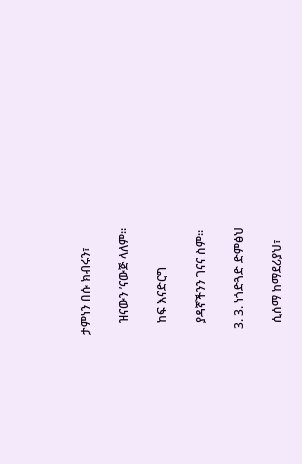ታምነን በሱ ክብሩን፣

    ዝናውን ’ናውጅ ላለም።

    ከፍ እናድርግ

    ያዳኛችንን ገናና ስም።

  3. 3. ነጎድጓድ ድምፅህ

    ሲሰማ ከማደሪያህ፣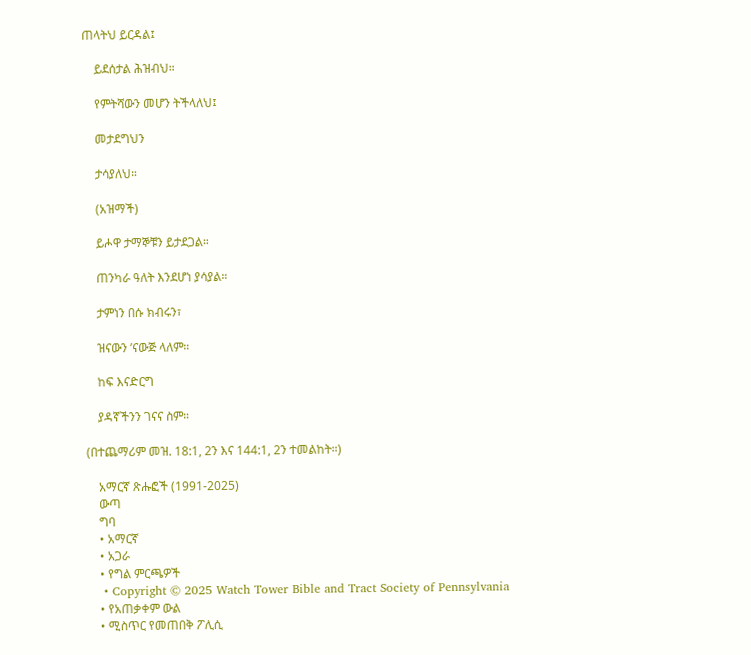ጠላትህ ይርዳል፤

    ይደሰታል ሕዝብህ።

    የምትሻውን መሆን ትችላለህ፤

    መታደግህን

    ታሳያለህ።

    (አዝማች)

    ይሖዋ ታማኞቹን ይታደጋል።

    ጠንካራ ዓለት እንደሆነ ያሳያል።

    ታምነን በሱ ክብሩን፣

    ዝናውን ’ናውጅ ላለም።

    ከፍ እናድርግ

    ያዳኛችንን ገናና ስም።

(በተጨማሪም መዝ. 18:1, 2ን እና 144:1, 2ን ተመልከት።)

    አማርኛ ጽሑፎች (1991-2025)
    ውጣ
    ግባ
    • አማርኛ
    • አጋራ
    • የግል ምርጫዎች
    • Copyright © 2025 Watch Tower Bible and Tract Society of Pennsylvania
    • የአጠቃቀም ውል
    • ሚስጥር የመጠበቅ ፖሊሲ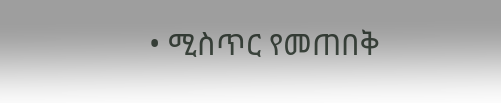• ሚስጥር የመጠበቅ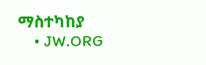ማስተካከያ
    • JW.ORG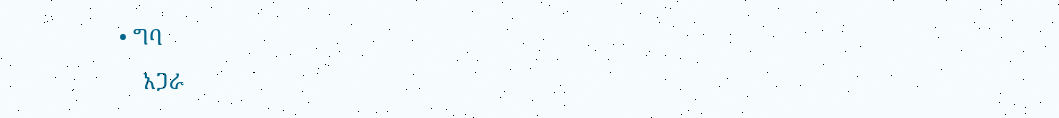• ግባ
    አጋራ